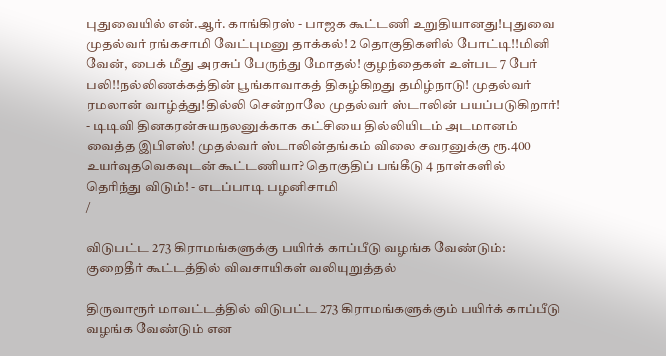புதுவையில் என்.ஆர். காங்கிரஸ் - பாஜக கூட்டணி உறுதியானது!புதுவை முதல்வர் ரங்கசாமி வேட்புமனு தாக்கல்! 2 தொகுதிகளில் போட்டி!!மினி வேன், பைக் மீது அரசுப் பேருந்து மோதல்! குழந்தைகள் உள்பட 7 பேர் பலி!!நல்லிணக்கத்தின் பூங்காவாகத் திகழ்கிறது தமிழ்நாடு! முதல்வர் ரமலான் வாழ்த்து!தில்லி சென்றாலே முதல்வர் ஸ்டாலின் பயப்படுகிறார்! - டிடிவி தினகரன்சுயநலனுக்காக கட்சியை தில்லியிடம் அடமானம் வைத்த இபிஎஸ்! முதல்வர் ஸ்டாலின்தங்கம் விலை சவரனுக்கு ரூ.400 உயர்வுதவெகவுடன் கூட்டணியா? தொகுதிப் பங்கீடு 4 நாள்களில் தெரிந்து விடும்! - எடப்பாடி பழனிசாமி
/

விடுபட்ட 273 கிராமங்களுக்கு பயிர்க் காப்பீடு வழங்க வேண்டும்: குறைதீர் கூட்டத்தில் விவசாயிகள் வலியுறுத்தல்

திருவாரூர் மாவட்டத்தில் விடுபட்ட 273 கிராமங்களுக்கும் பயிர்க் காப்பீடு வழங்க வேண்டும் என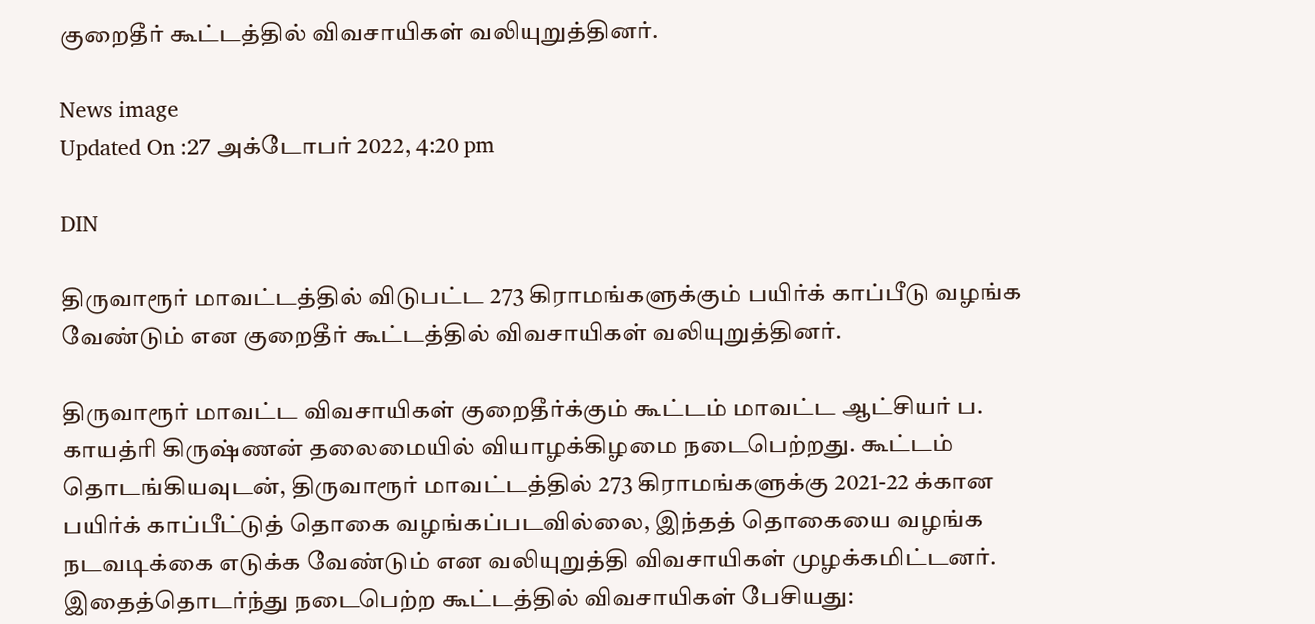குறைதீர் கூட்டத்தில் விவசாயிகள் வலியுறுத்தினர்.

News image
Updated On :27 அக்டோபர் 2022, 4:20 pm

DIN

திருவாரூர் மாவட்டத்தில் விடுபட்ட 273 கிராமங்களுக்கும் பயிர்க் காப்பீடு வழங்க வேண்டும் என குறைதீர் கூட்டத்தில் விவசாயிகள் வலியுறுத்தினர்.

திருவாரூர் மாவட்ட விவசாயிகள் குறைதீர்க்கும் கூட்டம் மாவட்ட ஆட்சியர் ப. காயத்ரி கிருஷ்ணன் தலைமையில் வியாழக்கிழமை நடைபெற்றது. கூட்டம் தொடங்கியவுடன், திருவாரூர் மாவட்டத்தில் 273 கிராமங்களுக்கு 2021-22 க்கான பயிர்க் காப்பீட்டுத் தொகை வழங்கப்படவில்லை, இந்தத் தொகையை வழங்க நடவடிக்கை எடுக்க வேண்டும் என வலியுறுத்தி விவசாயிகள் முழக்கமிட்டனர். இதைத்தொடர்ந்து நடைபெற்ற கூட்டத்தில் விவசாயிகள் பேசியது: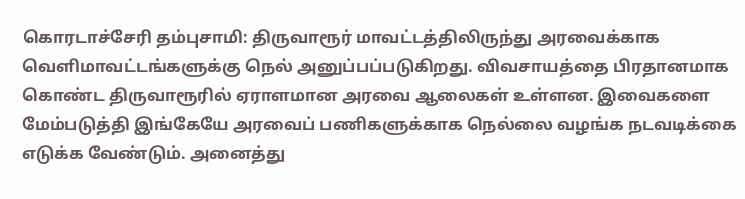கொரடாச்சேரி தம்புசாமி: திருவாரூர் மாவட்டத்திலிருந்து அரவைக்காக வெளிமாவட்டங்களுக்கு நெல் அனுப்பப்படுகிறது. விவசாயத்தை பிரதானமாக கொண்ட திருவாரூரில் ஏராளமான அரவை ஆலைகள் உள்ளன. இவைகளை மேம்படுத்தி இங்கேயே அரவைப் பணிகளுக்காக நெல்லை வழங்க நடவடிக்கை எடுக்க வேண்டும். அனைத்து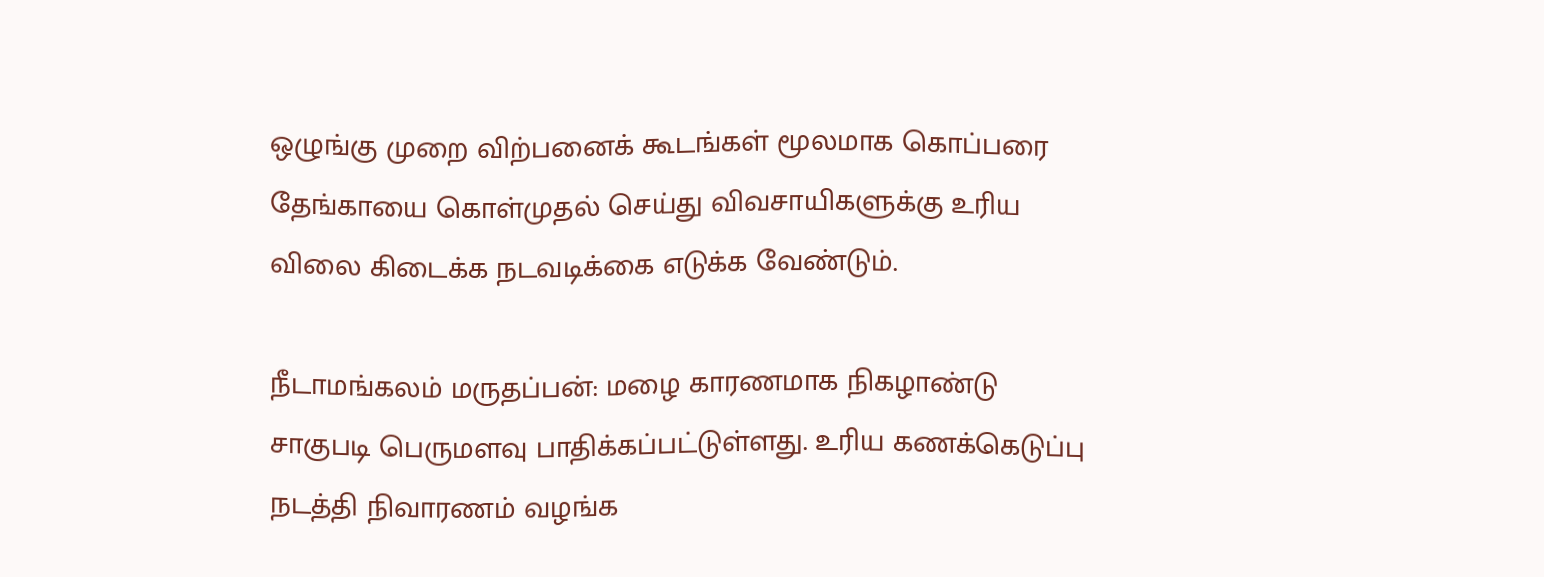ஒழுங்கு முறை விற்பனைக் கூடங்கள் மூலமாக கொப்பரை தேங்காயை கொள்முதல் செய்து விவசாயிகளுக்கு உரிய விலை கிடைக்க நடவடிக்கை எடுக்க வேண்டும்.

நீடாமங்கலம் மருதப்பன்: மழை காரணமாக நிகழாண்டு சாகுபடி பெருமளவு பாதிக்கப்பட்டுள்ளது. உரிய கணக்கெடுப்பு நடத்தி நிவாரணம் வழங்க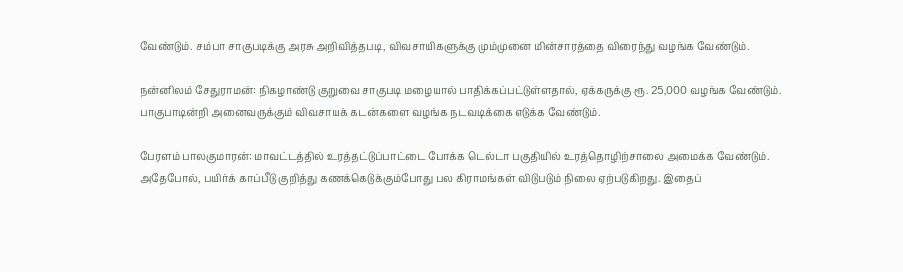வேண்டும். சம்பா சாகுபடிக்கு அரசு அறிவித்தபடி, விவசாயிகளுக்கு மும்முனை மின்சாரத்தை விரைந்து வழங்க வேண்டும்.

நன்னிலம் சேதுராமன்: நிகழாண்டு குறுவை சாகுபடி மழையால் பாதிக்கப்பட்டுள்ளதால், ஏக்கருக்கு ரூ. 25,000 வழங்க வேண்டும். பாகுபாடின்றி அனைவருக்கும் விவசாயக் கடன்களை வழங்க நடவடிக்கை எடுக்க வேண்டும்.

பேரளம் பாலகுமாரன்: மாவட்டத்தில் உரத்தட்டுப்பாட்டை போக்க டெல்டா பகுதியில் உரத்தொழிற்சாலை அமைக்க வேண்டும். அதேபோல், பயிர்க் காப்பீடு குறித்து கணக்கெடுக்கும்போது பல கிராமங்கள் விடுபடும் நிலை ஏற்படுகிறது. இதைப்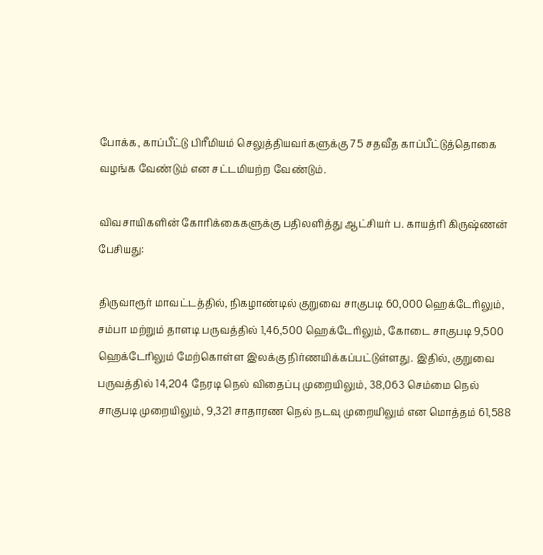போக்க, காப்பீட்டு பிரீமியம் செலுத்தியவர்களுக்கு 75 சதவீத காப்பீட்டுத்தொகை வழங்க வேண்டும் என சட்டமியற்ற வேண்டும்.

விவசாயிகளின் கோரிக்கைகளுக்கு பதிலளித்து ஆட்சியர் ப. காயத்ரி கிருஷ்ணன் பேசியது:

திருவாரூர் மாவட்டத்தில், நிகழாண்டில் குறுவை சாகுபடி 60,000 ஹெக்டேரிலும், சம்பா மற்றும் தாளடி பருவத்தில் 1,46,500 ஹெக்டேரிலும், கோடை சாகுபடி 9,500 ஹெக்டேரிலும் மேற்கொள்ள இலக்கு நிர்ணயிக்கப்பட்டுள்ளது. இதில், குறுவை பருவத்தில் 14,204 நேரடி நெல் விதைப்பு முறையிலும், 38,063 செம்மை நெல் சாகுபடி முறையிலும், 9,321 சாதாரண நெல் நடவு முறையிலும் என மொத்தம் 61,588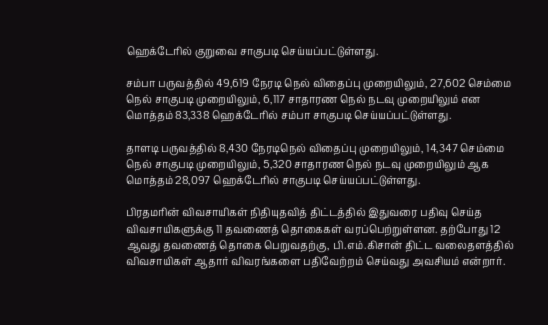ஹெக்டேரில் குறுவை சாகுபடி செய்யப்பட்டுள்ளது.

சம்பா பருவத்தில் 49,619 நேரடி நெல் விதைப்பு முறையிலும், 27,602 செம்மை நெல் சாகுபடி முறையிலும், 6,117 சாதாரண நெல் நடவு முறையிலும் என மொத்தம் 83,338 ஹெக்டேரில் சம்பா சாகுபடி செய்யப்பட்டுள்ளது.

தாளடி பருவத்தில் 8,430 நேரடிநெல் விதைப்பு முறையிலும், 14,347 செம்மை நெல் சாகுபடி முறையிலும், 5,320 சாதாரண நெல் நடவு முறையிலும் ஆக மொத்தம் 28,097 ஹெக்டேரில் சாகுபடி செய்யப்பட்டுள்ளது.

பிரதமரின் விவசாயிகள் நிதியுதவித் திட்டத்தில் இதுவரை பதிவு செய்த விவசாயிகளுக்கு 11 தவணைத் தொகைகள் வரப்பெற்றுள்ளன. தற்போது 12 ஆவது தவணைத் தொகை பெறுவதற்கு, பி.எம்.கிசான் திட்ட வலைதளத்தில் விவசாயிகள் ஆதார் விவரங்களை பதிவேற்றம் செய்வது அவசியம் என்றார்.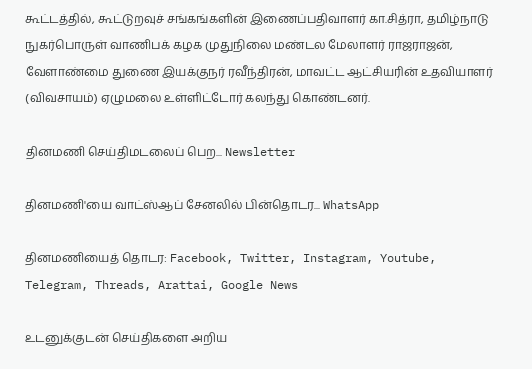கூட்டத்தில், கூட்டுறவுச் சங்கங்களின் இணைப்பதிவாளர் கா.சித்ரா, தமிழ்நாடு நுகர்பொருள் வாணிபக் கழக முதுநிலை மண்டல மேலாளர் ராஜராஜன், வேளாண்மை துணை இயக்குநர் ரவீந்திரன், மாவட்ட ஆட்சியரின் உதவியாளர் (விவசாயம்) ஏழுமலை உள்ளிட்டோர் கலந்து கொண்டனர்.

தினமணி செய்திமடலைப் பெற... Newsletter

தினமணி'யை வாட்ஸ்ஆப் சேனலில் பின்தொடர... WhatsApp

தினமணியைத் தொடர: Facebook, Twitter, Instagram, Youtube, Telegram, Threads, Arattai, Google News

உடனுக்குடன் செய்திகளை அறிய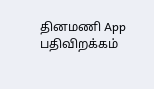தினமணி App பதிவிறக்கம்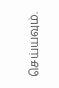செய்யவும்.